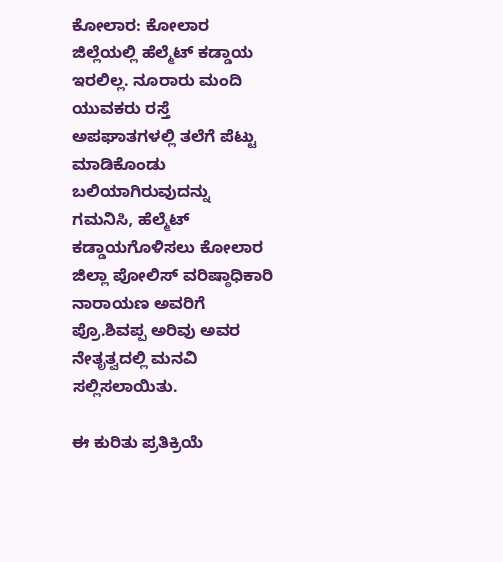ಕೋಲಾರ: ಕೋಲಾರ ಜಿಲ್ಲೆಯಲ್ಲಿ ಹೆಲ್ಮೆಟ್ ಕಡ್ಡಾಯ ಇರಲಿಲ್ಲ. ನೂರಾರು ಮಂದಿ ಯುವಕರು ರಸ್ತೆ ಅಪಘಾತಗಳಲ್ಲಿ ತಲೆಗೆ ಪೆಟ್ಟು ಮಾಡಿಕೊಂಡು ಬಲಿಯಾಗಿರುವುದನ್ನು ಗಮನಿಸಿ, ಹೆಲ್ಮೆಟ್ ಕಡ್ಡಾಯಗೊಳಿಸಲು ಕೋಲಾರ ಜಿಲ್ಲಾ ಪೋಲಿಸ್ ವರಿಷ್ಠಾಧಿಕಾರಿ ನಾರಾಯಣ ಅವರಿಗೆ ಪ್ರೊ.ಶಿವಪ್ಪ ಅರಿವು ಅವರ ನೇತೃತ್ವದಲ್ಲಿ ಮನವಿ ಸಲ್ಲಿಸಲಾಯಿತು.

ಈ ಕುರಿತು ಪ್ರತಿಕ್ರಿಯೆ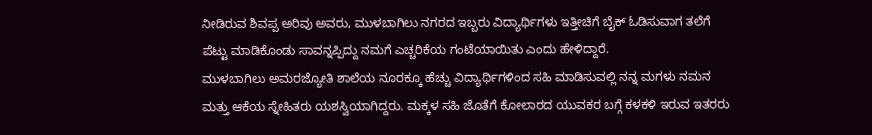ನೀಡಿರುವ ಶಿವಪ್ಪ ಅರಿವು ಅವರು, ಮುಳಬಾಗಿಲು ನಗರದ ಇಬ್ಬರು ವಿದ್ಯಾರ್ಥಿಗಳು ಇತ್ತೀಚಿಗೆ ಬೈಕ್ ಓಡಿಸುವಾಗ ತಲೆಗೆ ಪೆಟ್ಟು ಮಾಡಿಕೊಂಡು ಸಾವನ್ನಪ್ಪಿದ್ದು ನಮಗೆ ಎಚ್ಚರಿಕೆಯ ಗಂಟೆಯಾಯಿತು ಎಂದು ಹೇಳಿದ್ದಾರೆ.
ಮುಳಬಾಗಿಲು ಅಮರಜ್ಯೋತಿ ಶಾಲೆಯ ನೂರಕ್ಕೂ ಹೆಚ್ಚು ವಿದ್ಯಾರ್ಥಿಗಳಿಂದ ಸಹಿ ಮಾಡಿಸುವಲ್ಲಿ ನನ್ನ ಮಗಳು ನಮನ ಮತ್ತು ಆಕೆಯ ಸ್ನೇಹಿತರು ಯಶಸ್ವಿಯಾಗಿದ್ದರು. ಮಕ್ಕಳ ಸಹಿ ಜೊತೆಗೆ ಕೋಲಾರದ ಯುವಕರ ಬಗ್ಗೆ ಕಳಕಳಿ ಇರುವ ಇತರರು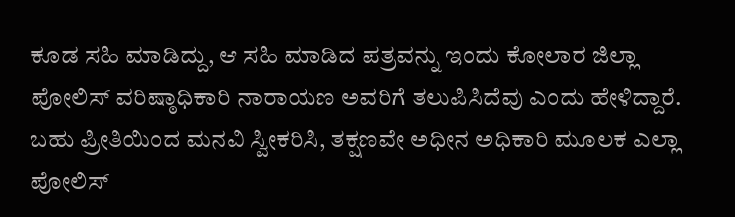ಕೂಡ ಸಹಿ ಮಾಡಿದ್ದು, ಆ ಸಹಿ ಮಾಡಿದ ಪತ್ರವನ್ನು ಇಂದು ಕೋಲಾರ ಜಿಲ್ಲಾ ಪೋಲಿಸ್ ವರಿಷ್ಠಾಧಿಕಾರಿ ನಾರಾಯಣ ಅವರಿಗೆ ತಲುಪಿಸಿದೆವು ಎಂದು ಹೇಳಿದ್ದಾರೆ.
ಬಹು ಪ್ರೀತಿಯಿಂದ ಮನವಿ ಸ್ವೀಕರಿಸಿ, ತಕ್ಷಣವೇ ಅಧೀನ ಅಧಿಕಾರಿ ಮೂಲಕ ಎಲ್ಲಾ ಪೋಲಿಸ್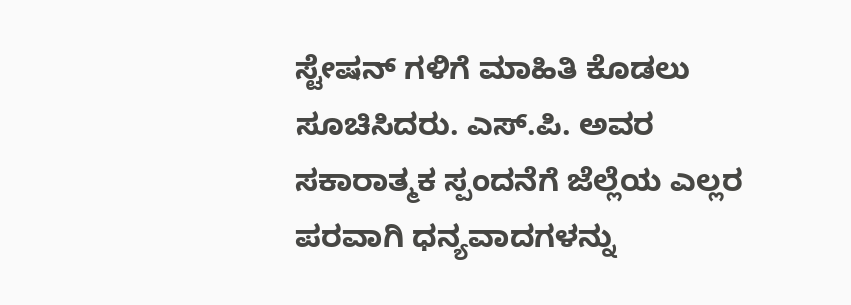ಸ್ಟೇಷನ್ ಗಳಿಗೆ ಮಾಹಿತಿ ಕೊಡಲು ಸೂಚಿಸಿದರು. ಎಸ್.ಪಿ. ಅವರ ಸಕಾರಾತ್ಮಕ ಸ್ಪಂದನೆಗೆ ಜೆಲ್ಲೆಯ ಎಲ್ಲರ ಪರವಾಗಿ ಧನ್ಯವಾದಗಳನ್ನು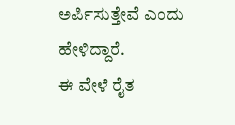ಅರ್ಪಿಸುತ್ತೇವೆ ಎಂದು ಹೇಳಿದ್ದಾರೆ.
ಈ ವೇಳೆ ರೈತ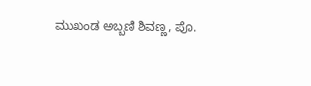ಮುಖಂಡ ಅಬ್ಬಣಿ ಶಿವಣ್ಣ, ಪೊ.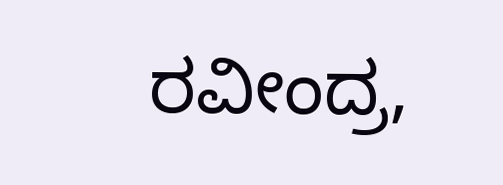ರವೀಂದ್ರ,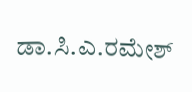ಡಾ.ಸಿ.ಎ.ರಮೇಶ್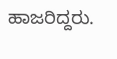ಹಾಜರಿದ್ದರು.